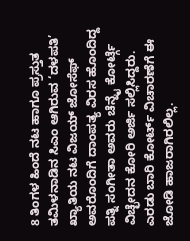8 ತಿಂಗಳ ಹಿಂದೆ ನಟ ಹಾಗೂ ಪ್ರಸ್ತುತ ತಮಿಳನಾಡಿನ ಸಿಎಂ ಆಗಿರುವ ‘ದಳಪತಿ’ ಖ್ಯಾತಿಯ ನಟ ವಿಜಯ್ ಜೋಸೆಫ್ ಅವರೊಂದಿಗೆ ದಾಂಪತ್ಯ ವಿರಸ ಹೊಂದಿದ್ದ ಪತ್ನಿ ಸಂಗೀತಾ ಅವರು ಚೆನ್ನೈ ಕೋರ್ಟ್ಗೆ ವಿಚ್ಛೇದನ ಕೋರಿ ಅರ್ಜಿ ಸಲ್ಲಿಸಿದ್ದರು. ಎರಡು ಬಾರಿ ಕೋರ್ಟ್ ವಿಚಾರಣೆಗೆ ಈ ಜೋಡಿ ಹಾಜರಾಗಿರಲಿಲ್ಲ.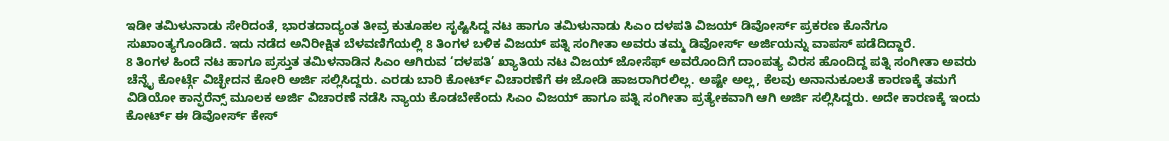ಇಡೀ ತಮಿಳುನಾಡು ಸೇರಿದಂತೆ, ಭಾರತದಾದ್ಯಂತ ತೀವ್ರ ಕುತೂಹಲ ಸೃಷ್ಟಿಸಿದ್ದ ನಟ ಹಾಗೂ ತಮಿಳುನಾಡು ಸಿಎಂ ದಳಪತಿ ವಿಜಯ್ ಡಿವೋರ್ಸ್ ಪ್ರಕರಣ ಕೊನೆಗೂ ಸುಖಾಂತ್ಯಗೊಂಡಿದೆ. ಇದು ನಡೆದ ಅನಿರೀಕ್ಷಿತ ಬೆಳವಣಿಗೆಯಲ್ಲಿ 8 ತಿಂಗಳ ಬಳಿಕ ವಿಜಯ್ ಪತ್ನಿ ಸಂಗೀತಾ ಅವರು ತಮ್ಮ ಡಿವೋರ್ಸ್ ಅರ್ಜಿಯನ್ನು ವಾಪಸ್ ಪಡೆದಿದ್ದಾರೆ.
8 ತಿಂಗಳ ಹಿಂದೆ ನಟ ಹಾಗೂ ಪ್ರಸ್ತುತ ತಮಿಳನಾಡಿನ ಸಿಎಂ ಆಗಿರುವ ‘ದಳಪತಿ’ ಖ್ಯಾತಿಯ ನಟ ವಿಜಯ್ ಜೋಸೆಫ್ ಅವರೊಂದಿಗೆ ದಾಂಪತ್ಯ ವಿರಸ ಹೊಂದಿದ್ದ ಪತ್ನಿ ಸಂಗೀತಾ ಅವರು ಚೆನ್ನೈ ಕೋರ್ಟ್ಗೆ ವಿಚ್ಛೇದನ ಕೋರಿ ಅರ್ಜಿ ಸಲ್ಲಿಸಿದ್ದರು. ಎರಡು ಬಾರಿ ಕೋರ್ಟ್ ವಿಚಾರಣೆಗೆ ಈ ಜೋಡಿ ಹಾಜರಾಗಿರಲಿಲ್ಲ. ಅಷ್ಟೇ ಅಲ್ಲ, ಕೆಲವು ಅನಾನುಕೂಲತೆ ಕಾರಣಕ್ಕೆ ತಮಗೆ ವಿಡಿಯೋ ಕಾನ್ಫರೆನ್ಸ್ ಮೂಲಕ ಅರ್ಜಿ ವಿಚಾರಣೆ ನಡೆಸಿ ನ್ಯಾಯ ಕೊಡಬೇಕೆಂದು ಸಿಎಂ ವಿಜಯ್ ಹಾಗೂ ಪತ್ನಿ ಸಂಗೀತಾ ಪ್ರತ್ಯೇಕವಾಗಿ ಆಗಿ ಅರ್ಜಿ ಸಲ್ಲಿಸಿದ್ದರು. ಅದೇ ಕಾರಣಕ್ಕೆ ಇಂದು ಕೋರ್ಟ್ ಈ ಡಿವೋರ್ಸ್ ಕೇಸ್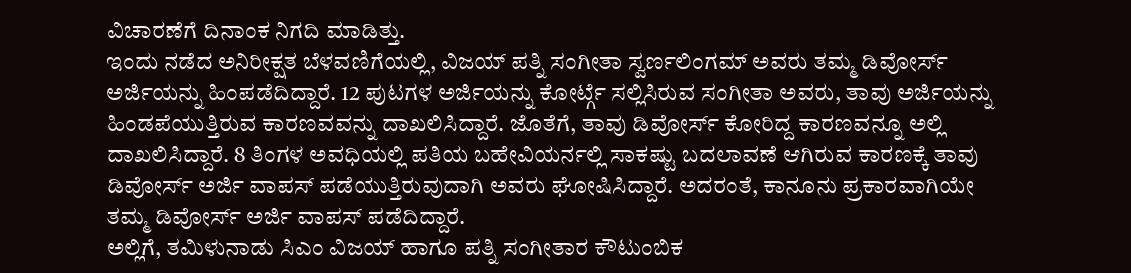ವಿಚಾರಣೆಗೆ ದಿನಾಂಕ ನಿಗದಿ ಮಾಡಿತ್ತು.
ಇಂದು ನಡೆದ ಅನಿರೀಕ್ಷತ ಬೆಳವಣಿಗೆಯಲ್ಲಿ, ವಿಜಯ್ ಪತ್ನಿ ಸಂಗೀತಾ ಸ್ವರ್ಣಲಿಂಗಮ್ ಅವರು ತಮ್ಮ ಡಿವೋರ್ಸ್ ಅರ್ಜಿಯನ್ನು ಹಿಂಪಡೆದಿದ್ದಾರೆ. 12 ಪುಟಗಳ ಅರ್ಜಿಯನ್ನು ಕೋರ್ಟ್ಗೆ ಸಲ್ಲಿಸಿರುವ ಸಂಗೀತಾ ಅವರು, ತಾವು ಅರ್ಜಿಯನ್ನು ಹಿಂಡಪೆಯುತ್ತಿರುವ ಕಾರಣವವನ್ನು ದಾಖಲಿಸಿದ್ದಾರೆ. ಜೊತೆಗೆ, ತಾವು ಡಿವೋರ್ಸ್ ಕೋರಿದ್ದ ಕಾರಣವನ್ನೂ ಅಲ್ಲಿ ದಾಖಲಿಸಿದ್ದಾರೆ. 8 ತಿಂಗಳ ಅವಧಿಯಲ್ಲಿ ಪತಿಯ ಬಹೇವಿಯರ್ನಲ್ಲಿ ಸಾಕಷ್ಟು ಬದಲಾವಣೆ ಆಗಿರುವ ಕಾರಣಕ್ಕೆ ತಾವು ಡಿವೋರ್ಸ್ ಅರ್ಜಿ ವಾಪಸ್ ಪಡೆಯುತ್ತಿರುವುದಾಗಿ ಅವರು ಘೋಷಿಸಿದ್ದಾರೆ. ಅದರಂತೆ, ಕಾನೂನು ಪ್ರಕಾರವಾಗಿಯೇ ತಮ್ಮ ಡಿವೋರ್ಸ್ ಅರ್ಜಿ ವಾಪಸ್ ಪಡೆದಿದ್ದಾರೆ.
ಅಲ್ಲಿಗೆ, ತಮಿಳುನಾಡು ಸಿಎಂ ವಿಜಯ್ ಹಾಗೂ ಪತ್ನಿ ಸಂಗೀತಾರ ಕೌಟುಂಬಿಕ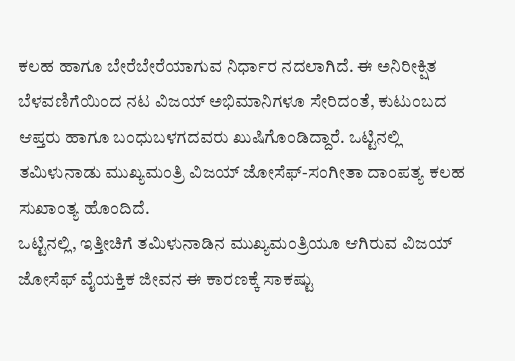ಕಲಹ ಹಾಗೂ ಬೇರೆಬೇರೆಯಾಗುವ ನಿರ್ಧಾರ ನದಲಾಗಿದೆ. ಈ ಅನಿರೀಕ್ಷಿತ ಬೆಳವಣಿಗೆಯಿಂದ ನಟ ವಿಜಯ್ ಅಭಿಮಾನಿಗಳೂ ಸೇರಿದಂತೆ, ಕುಟುಂಬದ ಆಪ್ತರು ಹಾಗೂ ಬಂಧುಬಳಗದವರು ಖುಷಿಗೊಂಡಿದ್ದಾರೆ. ಒಟ್ಟಿನಲ್ಲಿ ತಮಿಳುನಾಡು ಮುಖ್ಯಮಂತ್ರಿ ವಿಜಯ್ ಜೋಸೆಫ್-ಸಂಗೀತಾ ದಾಂಪತ್ಯ ಕಲಹ ಸುಖಾಂತ್ಯ ಹೊಂದಿದೆ.
ಒಟ್ಟಿನಲ್ಲಿ, ಇತ್ತೀಚಿಗೆ ತಮಿಳುನಾಡಿನ ಮುಖ್ಯಮಂತ್ರಿಯೂ ಆಗಿರುವ ವಿಜಯ್ ಜೋಸೆಫ್ ವೈಯಕ್ತಿಕ ಜೀವನ ಈ ಕಾರಣಕ್ಕೆ ಸಾಕಷ್ಟು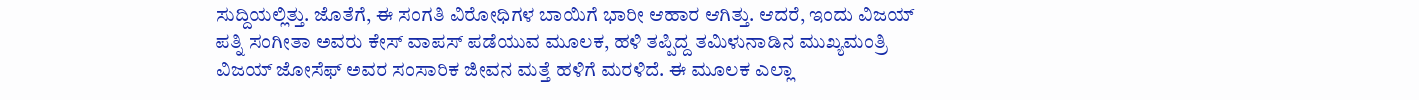ಸುದ್ದಿಯಲ್ಲಿತ್ತು. ಜೊತೆಗೆ, ಈ ಸಂಗತಿ ವಿರೋಧಿಗಳ ಬಾಯಿಗೆ ಭಾರೀ ಆಹಾರ ಆಗಿತ್ತು. ಆದರೆ, ಇಂದು ವಿಜಯ್ ಪತ್ನಿ ಸಂಗೀತಾ ಅವರು ಕೇಸ್ ವಾಪಸ್ ಪಡೆಯುವ ಮೂಲಕ, ಹಳಿ ತಪ್ಪಿದ್ದ ತಮಿಳುನಾಡಿನ ಮುಖ್ಯಮಂತ್ರಿ ವಿಜಯ್ ಜೋಸೆಫ್ ಅವರ ಸಂಸಾರಿಕ ಜೀವನ ಮತ್ತೆ ಹಳಿಗೆ ಮರಳಿದೆ. ಈ ಮೂಲಕ ಎಲ್ಲಾ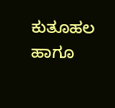ಕುತೂಹಲ ಹಾಗೂ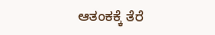ಆತಂಕಕ್ಕೆ ತೆರೆ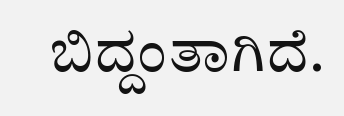ಬಿದ್ದಂತಾಗಿದೆ.